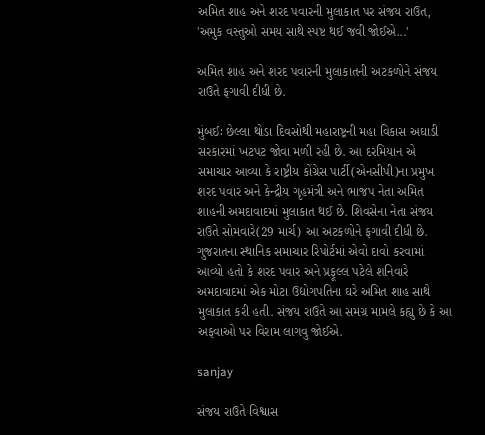અમિત શાહ અને શરદ પવારની મુલાકાત પર સંજય રાઉત, 'અમુક વસ્તુઓ સમય સાથે સ્પષ્ટ થઈ જવી જોઈએ...'

અમિત શાહ અને શરદ પવારની મુલાકાતની અટકળોને સંજય રાઉતે ફગાવી દીધી છે.

મુંબઈઃ છેલ્લા થોડા દિવસોથી મહારાષ્ટ્રની મહા વિકાસ અઘાડી સરકારમાં ખટપટ જોવા મળી રહી છે. આ દરમિયાન એ સમાચાર આવ્યા કે રાષ્ટ્રીય કોંગ્રેસ પાર્ટી(એનસીપી)ના પ્રમુખ શરદ પવાર અને કેન્દ્રીય ગૃહમંત્રી અને ભાજપ નેતા અમિત શાહની અમદાવાદમાં મુલાકાત થઈ છે. શિવસેના નેતા સંજય રાઉતે સોમવારે(29 માર્ચ) આ અટકળોને ફગાવી દીધી છે. ગુજરાતના સ્થાનિક સમાચાર રિપોર્ટમાં એવો દાવો કરવામાં આવ્યો હતો કે શરદ પવાર અને પ્રફૂલ્લ પટેલે શનિવારે અમદાવાદમાં એક મોટા ઉદ્યોગપતિના ઘરે અમિત શાહ સાથે મુલાકાત કરી હતી. સંજય રાઉતે આ સમગ્ર મામલે કહ્યુ છે કે આ અફવાઓ પર વિરામ લાગવુ જોઈએ.

sanjay

સંજય રાઉતે વિશ્વાસ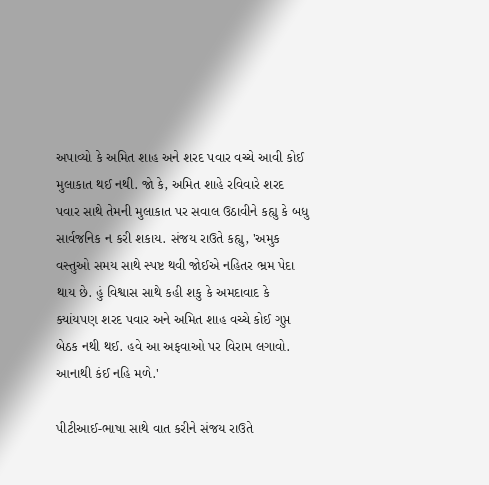અપાવ્યો કે અમિત શાહ અને શરદ પવાર વચ્ચે આવી કોઈ મુલાકાત થઈ નથી. જો કે, અમિત શાહે રવિવારે શરદ પવાર સાથે તેમની મુલાકાત પર સવાલ ઉઠાવીને કહ્યુ કે બધુ સાર્વજનિક ન કરી શકાય. સંજય રાઉતે કહ્યુ, 'અમુક વસ્તુઓ સમય સાથે સ્પષ્ટ થવી જોઈએ નહિતર ભ્રમ પેદા થાય છે. હું વિશ્વાસ સાથે કહી શકુ કે અમદાવાદ કે ક્યાંયપણ શરદ પવાર અને અમિત શાહ વચ્ચે કોઈ ગુપ્ત બેઠક નથી થઈ. હવે આ અફવાઓ પર વિરામ લગાવો. આનાથી કંઈ નહિ મળે.'

પીટીઆઈ-ભાષા સાથે વાત કરીને સંજય રાઉતે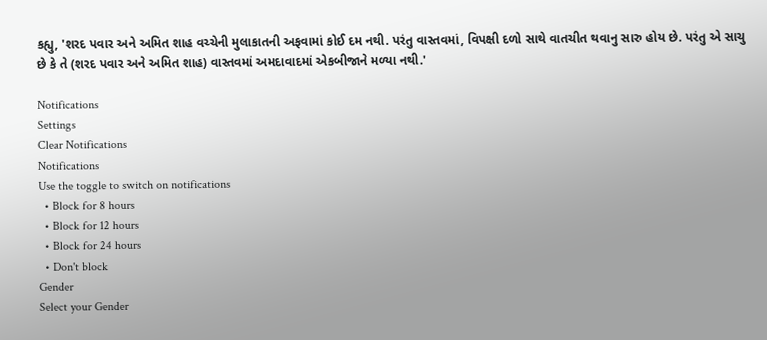કહ્યુ, 'શરદ પવાર અને અમિત શાહ વચ્ચેની મુલાકાતની અફવામાં કોઈ દમ નથી. પરંતુ વાસ્તવમાં, વિપક્ષી દળો સાથે વાતચીત થવાનુ સારુ હોય છે. પરંતુ એ સાચુ છે કે તે (શરદ પવાર અને અમિત શાહ) વાસ્તવમાં અમદાવાદમાં એકબીજાને મળ્યા નથી.'

Notifications
Settings
Clear Notifications
Notifications
Use the toggle to switch on notifications
  • Block for 8 hours
  • Block for 12 hours
  • Block for 24 hours
  • Don't block
Gender
Select your Gender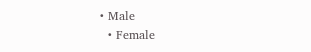• Male
  • Female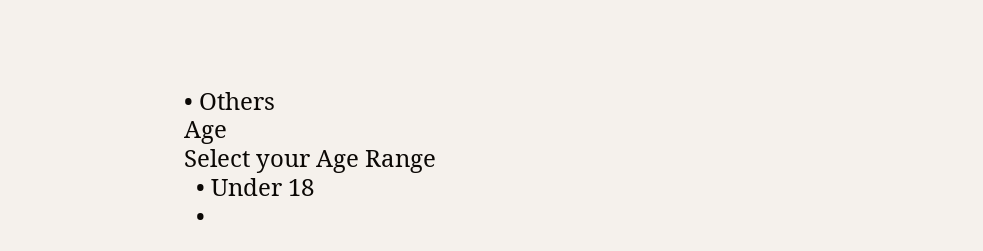• Others
Age
Select your Age Range
  • Under 18
  •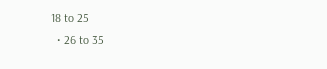18 to 25
  • 26 to 35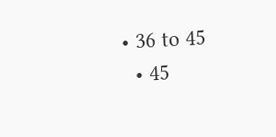• 36 to 45
  • 45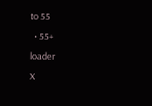to 55
  • 55+
loader
X